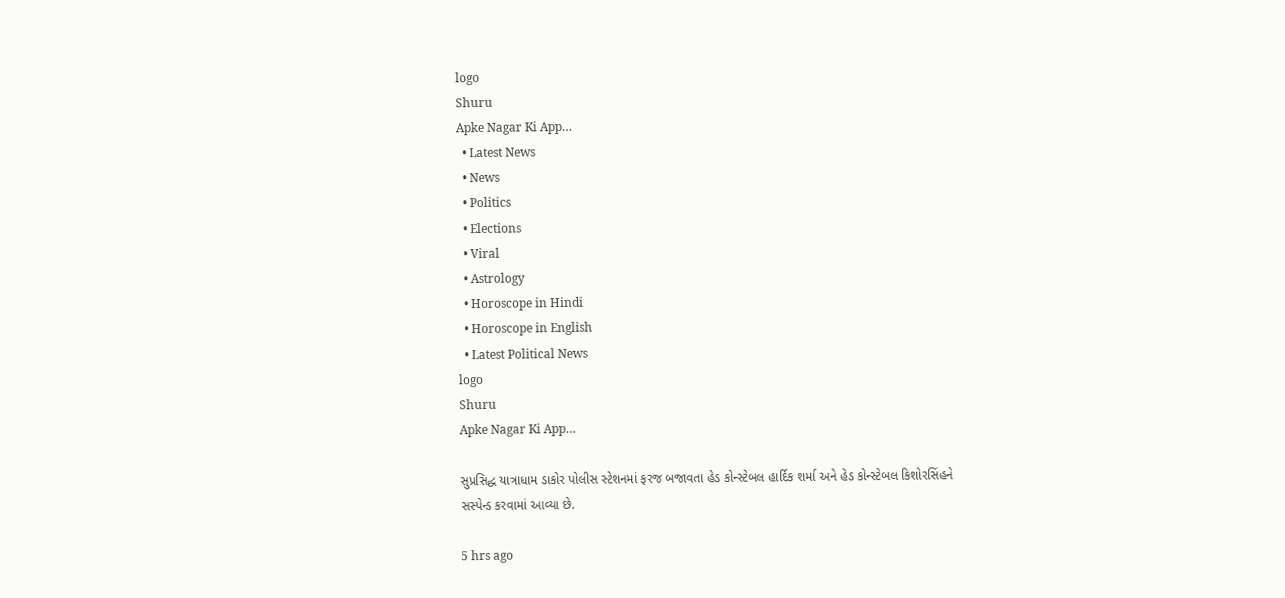logo
Shuru
Apke Nagar Ki App…
  • Latest News
  • News
  • Politics
  • Elections
  • Viral
  • Astrology
  • Horoscope in Hindi
  • Horoscope in English
  • Latest Political News
logo
Shuru
Apke Nagar Ki App…

સુપ્રસિદ્ધ યાત્રાધામ ડાકોર પોલીસ સ્ટેશનમાં ફરજ બજાવતા હેડ કોન્સ્ટેબલ હાર્દિક શર્મા અને હેડ કોન્સ્ટેબલ કિશોરસિંહને સસ્પેન્ડ કરવામાં આવ્યા છે.

5 hrs ago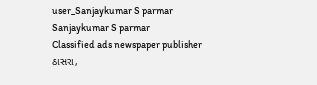user_Sanjaykumar S parmar
Sanjaykumar S parmar
Classified ads newspaper publisher ઠાસરા,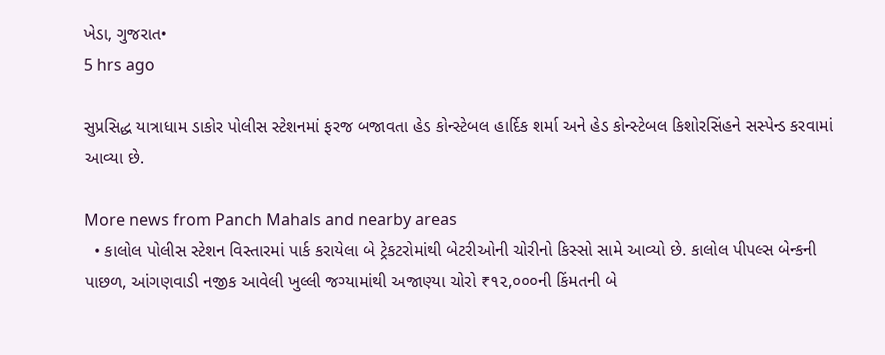ખેડા, ગુજરાત•
5 hrs ago

સુપ્રસિદ્ધ યાત્રાધામ ડાકોર પોલીસ સ્ટેશનમાં ફરજ બજાવતા હેડ કોન્સ્ટેબલ હાર્દિક શર્મા અને હેડ કોન્સ્ટેબલ કિશોરસિંહને સસ્પેન્ડ કરવામાં આવ્યા છે.

More news from Panch Mahals and nearby areas
  • કાલોલ પોલીસ સ્ટેશન વિસ્તારમાં પાર્ક કરાયેલા બે ટ્રેકટરોમાંથી બેટરીઓની ચોરીનો કિસ્સો સામે આવ્યો છે. કાલોલ પીપલ્સ બેન્કની પાછળ, આંગણવાડી નજીક આવેલી ખુલ્લી જગ્યામાંથી અજાણ્યા ચોરો ₹૧૨,૦૦૦ની કિંમતની બે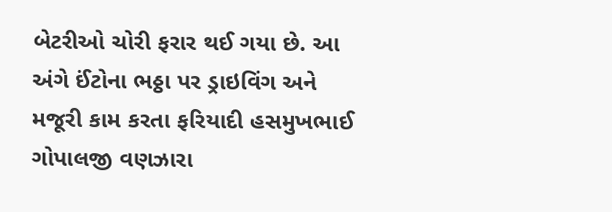બેટરીઓ ચોરી ફરાર થઈ ગયા છે. આ અંગે ઈંટોના ભઠ્ઠા પર ડ્રાઇવિંગ અને મજૂરી કામ કરતા ફરિયાદી હસમુખભાઈ ગોપાલજી વણઝારા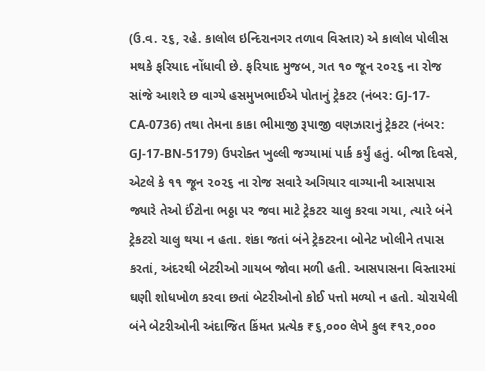(ઉ.વ. ૨૬, રહે. કાલોલ ઇન્દિરાનગર તળાવ વિસ્તાર) એ કાલોલ પોલીસ મથકે ફરિયાદ નોંધાવી છે. ફરિયાદ મુજબ, ગત ૧૦ જૂન ૨૦૨૬ ના રોજ સાંજે આશરે છ વાગ્યે હસમુખભાઈએ પોતાનું ટ્રેકટર (નંબર: GJ-17-CA-0736) તથા તેમના કાકા ભીમાજી રૂપાજી વણઝારાનું ટ્રેકટર (નંબર: GJ-17-BN-5179) ઉપરોક્ત ખુલ્લી જગ્યામાં પાર્ક કર્યું હતું. બીજા દિવસે, એટલે કે ૧૧ જૂન ૨૦૨૬ ના રોજ સવારે અગિયાર વાગ્યાની આસપાસ જ્યારે તેઓ ઈંટોના ભઠ્ઠા પર જવા માટે ટ્રેકટર ચાલુ કરવા ગયા, ત્યારે બંને ટ્રેકટરો ચાલુ થયા ન હતા. શંકા જતાં બંને ટ્રેકટરના બોનેટ ખોલીને તપાસ કરતાં, અંદરથી બેટરીઓ ગાયબ જોવા મળી હતી. આસપાસના વિસ્તારમાં ઘણી શોધખોળ કરવા છતાં બેટરીઓનો કોઈ પત્તો મળ્યો ન હતો. ચોરાયેલી બંને બેટરીઓની અંદાજિત કિંમત પ્રત્યેક ₹૬,૦૦૦ લેખે કુલ ₹૧૨,૦૦૦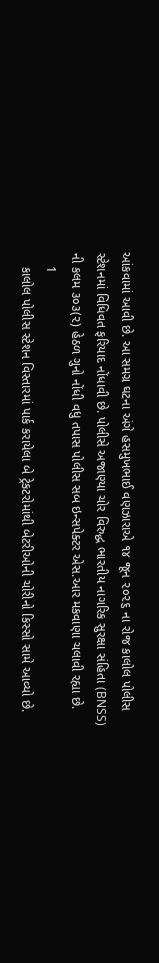આંકવામાં આવી છે. આ સમગ્ર ઘટના અંગે હસમુખભાઈ વણઝારાએ ૧૪ જૂન ૨૦૨૬ ના રોજ કાલોલ પોલીસ સ્ટેશનમાં વિધિવત ફરિયાદ નોંધાવી છે. પોલીસે અજાણ્યા ચોર વિરુદ્ધ ભારતીય નાગરિક સુરક્ષા સંહિતા (BNSS) ની કલમ ૩૦૩(૨) હેઠળ ગુનો નોંધી વધુ તપાસ પોલીસ સબ ઇન્સપેક્ટર એસ.આર મકવાણા ચલાવી રહ્યા છે.
    1
    કાલોલ પોલીસ સ્ટેશન વિસ્તારમાં પાર્ક કરાયેલા બે ટ્રેકટરોમાંથી બેટરીઓની ચોરીનો કિસ્સો સામે આવ્યો છે.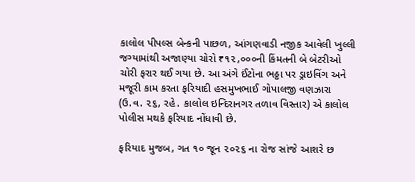કાલોલ પીપલ્સ બેન્કની પાછળ, આંગણવાડી નજીક આવેલી ખુલ્લી જગ્યામાંથી અજાણ્યા ચોરો ₹૧૨,૦૦૦ની કિંમતની બે બેટરીઓ ચોરી ફરાર થઈ ગયા છે. આ અંગે ઈંટોના ભઠ્ઠા પર ડ્રાઇવિંગ અને મજૂરી કામ કરતા ફરિયાદી હસમુખભાઈ ગોપાલજી વણઝારા (ઉ.વ. ૨૬, રહે. કાલોલ ઇન્દિરાનગર તળાવ વિસ્તાર) એ કાલોલ પોલીસ મથકે ફરિયાદ નોંધાવી છે.

ફરિયાદ મુજબ, ગત ૧૦ જૂન ૨૦૨૬ ના રોજ સાંજે આશરે છ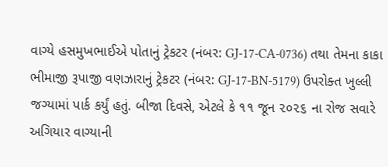વાગ્યે હસમુખભાઈએ પોતાનું ટ્રેકટર (નંબર: GJ-17-CA-0736) તથા તેમના કાકા ભીમાજી રૂપાજી વણઝારાનું ટ્રેકટર (નંબર: GJ-17-BN-5179) ઉપરોક્ત ખુલ્લી જગ્યામાં પાર્ક કર્યું હતું. બીજા દિવસે, એટલે કે ૧૧ જૂન ૨૦૨૬ ના રોજ સવારે અગિયાર વાગ્યાની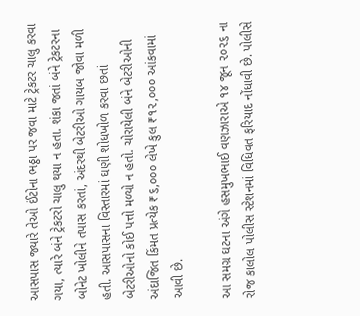આસપાસ જ્યારે તેઓ ઈંટોના ભઠ્ઠા પર જવા માટે ટ્રેકટર ચાલુ કરવા ગયા, ત્યારે બંને ટ્રેકટરો ચાલુ થયા ન હતા. શંકા જતાં બંને ટ્રેકટરના બોનેટ ખોલીને તપાસ કરતાં, અંદરથી બેટરીઓ ગાયબ જોવા મળી હતી. આસપાસના વિસ્તારમાં ઘણી શોધખોળ કરવા છતાં બેટરીઓનો કોઈ પત્તો મળ્યો ન હતો. ચોરાયેલી બંને બેટરીઓની અંદાજિત કિંમત પ્રત્યેક ₹૬,૦૦૦ લેખે કુલ ₹૧૨,૦૦૦ આંકવામાં આવી છે.

આ સમગ્ર ઘટના અંગે હસમુખભાઈ વણઝારાએ ૧૪ જૂન ૨૦૨૬ ના રોજ કાલોલ પોલીસ સ્ટેશનમાં વિધિવત ફરિયાદ નોંધાવી છે. પોલીસે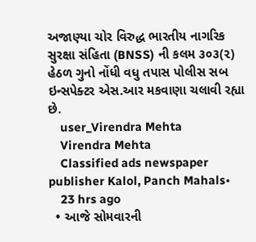અજાણ્યા ચોર વિરુદ્ધ ભારતીય નાગરિક સુરક્ષા સંહિતા (BNSS) ની કલમ ૩૦૩(૨) હેઠળ ગુનો નોંધી વધુ તપાસ પોલીસ સબ ઇન્સપેક્ટર એસ.આર મકવાણા ચલાવી રહ્યા છે.
    user_Virendra Mehta
    Virendra Mehta
    Classified ads newspaper publisher Kalol, Panch Mahals•
    23 hrs ago
  • આજે સોમવારની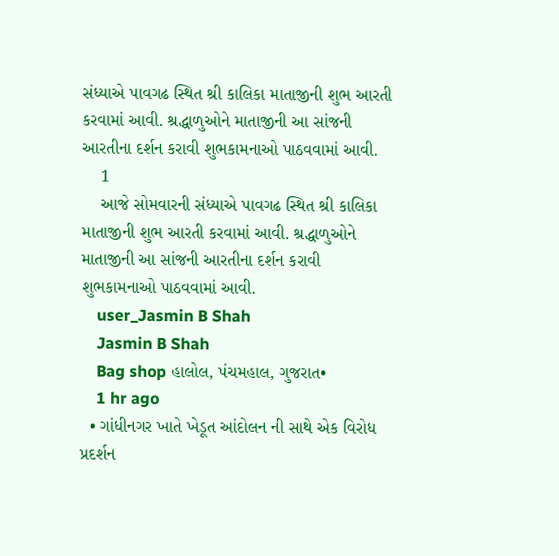સંધ્યાએ પાવગઢ સ્થિત શ્રી કાલિકા માતાજીની શુભ આરતી કરવામાં આવી. શ્રદ્ધાળુઓને માતાજીની આ સાંજની આરતીના દર્શન કરાવી શુભકામનાઓ પાઠવવામાં આવી.
    1
    આજે સોમવારની સંધ્યાએ પાવગઢ સ્થિત શ્રી કાલિકા માતાજીની શુભ આરતી કરવામાં આવી. શ્રદ્ધાળુઓને માતાજીની આ સાંજની આરતીના દર્શન કરાવી શુભકામનાઓ પાઠવવામાં આવી.
    user_Jasmin B Shah
    Jasmin B Shah
    Bag shop હાલોલ, પંચમહાલ, ગુજરાત•
    1 hr ago
  • ગાંધીનગર ખાતે ખેડૂત આંદોલન ની સાથે એક વિરોધ પ્રદર્શન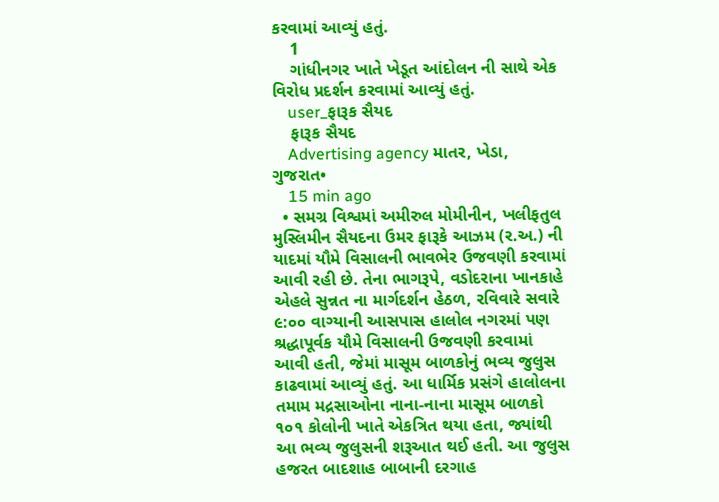કરવામાં આવ્યું હતું.
    1
    ગાંધીનગર ખાતે ખેડૂત આંદોલન ની સાથે એક વિરોધ પ્રદર્શન કરવામાં આવ્યું હતું.
    user_ફારૂક સૈયદ
    ફારૂક સૈયદ
    Advertising agency માતર, ખેડા, ગુજરાત•
    15 min ago
  • સમગ્ર વિશ્વમાં અમીરુલ મોમીનીન, ખલીફતુલ મુસ્લિમીન સૈયદના ઉમર ફારૂકે આઝમ (ર.અ.) ની યાદમાં યૌમે વિસાલની ભાવભેર ઉજવણી કરવામાં આવી રહી છે. તેના ભાગરૂપે, વડોદરાના ખાનકાહે એહલે સુન્નત ના માર્ગદર્શન હેઠળ, રવિવારે સવારે ૯:૦૦ વાગ્યાની આસપાસ હાલોલ નગરમાં પણ શ્રદ્ધાપૂર્વક યૌમે વિસાલની ઉજવણી કરવામાં આવી હતી, જેમાં માસૂમ બાળકોનું ભવ્ય જુલુસ કાઢવામાં આવ્યું હતું. આ ધાર્મિક પ્રસંગે હાલોલના તમામ મદ્રસાઓના નાના-નાના માસૂમ બાળકો ૧૦૧ કોલોની ખાતે એકત્રિત થયા હતા, જ્યાંથી આ ભવ્ય જુલુસની શરૂઆત થઈ હતી. આ જુલુસ હજરત બાદશાહ બાબાની દરગાહ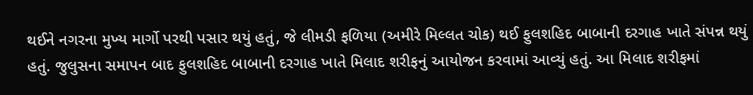થઈને નગરના મુખ્ય માર્ગો પરથી પસાર થયું હતું, જે લીમડી ફળિયા (અમીરે મિલ્લત ચોક) થઈ ફુલશહિદ બાબાની દરગાહ ખાતે સંપન્ન થયું હતું. જુલુસના સમાપન બાદ ફુલશહિદ બાબાની દરગાહ ખાતે મિલાદ શરીફનું આયોજન કરવામાં આવ્યું હતું. આ મિલાદ શરીફમાં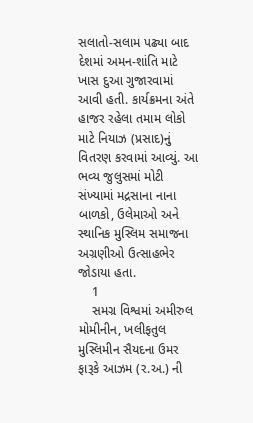સલાતો-સલામ પઢ્યા બાદ દેશમાં અમન-શાંતિ માટે ખાસ દુઆ ગુજારવામાં આવી હતી. કાર્યક્રમના અંતે હાજર રહેલા તમામ લોકો માટે નિયાઝ (પ્રસાદ)નું વિતરણ કરવામાં આવ્યું. આ ભવ્ય જુલુસમાં મોટી સંખ્યામાં મદ્રસાના નાના બાળકો, ઉલેમાઓ અને સ્થાનિક મુસ્લિમ સમાજના અગ્રણીઓ ઉત્સાહભેર જોડાયા હતા.
    1
    સમગ્ર વિશ્વમાં અમીરુલ મોમીનીન, ખલીફતુલ મુસ્લિમીન સૈયદના ઉમર ફારૂકે આઝમ (ર.અ.) ની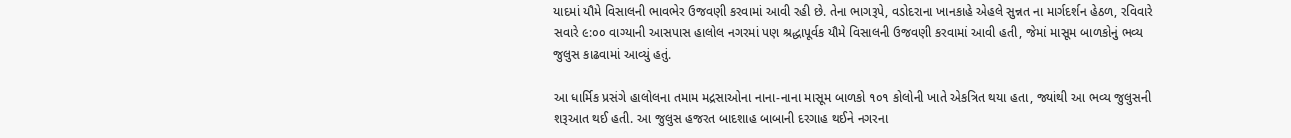યાદમાં યૌમે વિસાલની ભાવભેર ઉજવણી કરવામાં આવી રહી છે. તેના ભાગરૂપે, વડોદરાના ખાનકાહે એહલે સુન્નત ના માર્ગદર્શન હેઠળ, રવિવારે સવારે ૯:૦૦ વાગ્યાની આસપાસ હાલોલ નગરમાં પણ શ્રદ્ધાપૂર્વક યૌમે વિસાલની ઉજવણી કરવામાં આવી હતી, જેમાં માસૂમ બાળકોનું ભવ્ય જુલુસ કાઢવામાં આવ્યું હતું.

આ ધાર્મિક પ્રસંગે હાલોલના તમામ મદ્રસાઓના નાના-નાના માસૂમ બાળકો ૧૦૧ કોલોની ખાતે એકત્રિત થયા હતા, જ્યાંથી આ ભવ્ય જુલુસની શરૂઆત થઈ હતી. આ જુલુસ હજરત બાદશાહ બાબાની દરગાહ થઈને નગરના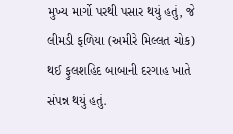મુખ્ય માર્ગો પરથી પસાર થયું હતું, જે લીમડી ફળિયા (અમીરે મિલ્લત ચોક) થઈ ફુલશહિદ બાબાની દરગાહ ખાતે સંપન્ન થયું હતું.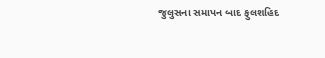જુલુસના સમાપન બાદ ફુલશહિદ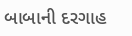બાબાની દરગાહ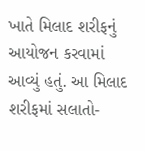ખાતે મિલાદ શરીફનું આયોજન કરવામાં આવ્યું હતું. આ મિલાદ શરીફમાં સલાતો-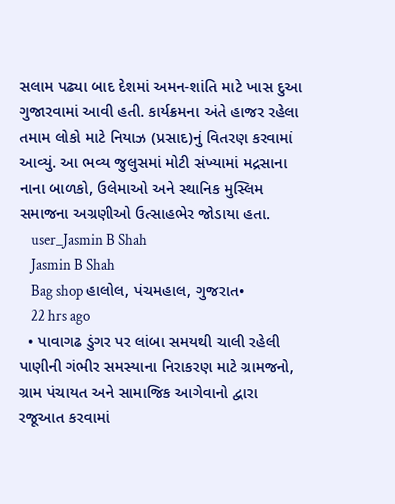સલામ પઢ્યા બાદ દેશમાં અમન-શાંતિ માટે ખાસ દુઆ ગુજારવામાં આવી હતી. કાર્યક્રમના અંતે હાજર રહેલા તમામ લોકો માટે નિયાઝ (પ્રસાદ)નું વિતરણ કરવામાં આવ્યું. આ ભવ્ય જુલુસમાં મોટી સંખ્યામાં મદ્રસાના નાના બાળકો, ઉલેમાઓ અને સ્થાનિક મુસ્લિમ સમાજના અગ્રણીઓ ઉત્સાહભેર જોડાયા હતા.
    user_Jasmin B Shah
    Jasmin B Shah
    Bag shop હાલોલ, પંચમહાલ, ગુજરાત•
    22 hrs ago
  • પાવાગઢ ડુંગર પર લાંબા સમયથી ચાલી રહેલી પાણીની ગંભીર સમસ્યાના નિરાકરણ માટે ગ્રામજનો, ગ્રામ પંચાયત અને સામાજિક આગેવાનો દ્વારા રજૂઆત કરવામાં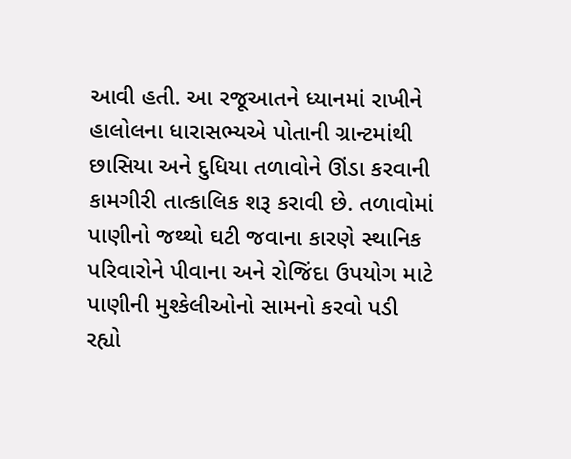આવી હતી. આ રજૂઆતને ધ્યાનમાં રાખીને હાલોલના ધારાસભ્યએ પોતાની ગ્રાન્ટમાંથી છાસિયા અને દુધિયા તળાવોને ઊંડા કરવાની કામગીરી તાત્કાલિક શરૂ કરાવી છે. તળાવોમાં પાણીનો જથ્થો ઘટી જવાના કારણે સ્થાનિક પરિવારોને પીવાના અને રોજિંદા ઉપયોગ માટે પાણીની મુશ્કેલીઓનો સામનો કરવો પડી રહ્યો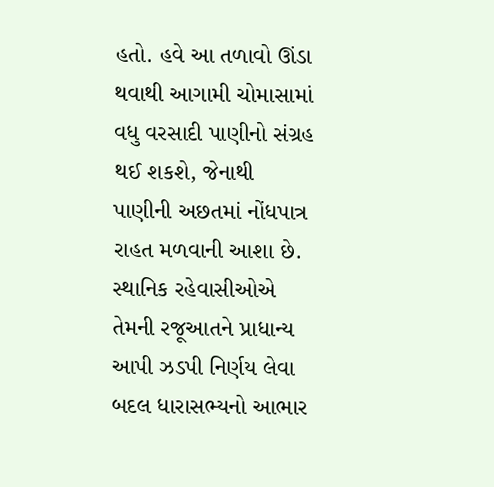હતો. હવે આ તળાવો ઊંડા થવાથી આગામી ચોમાસામાં વધુ વરસાદી પાણીનો સંગ્રહ થઈ શકશે, જેનાથી પાણીની અછતમાં નોંધપાત્ર રાહત મળવાની આશા છે. સ્થાનિક રહેવાસીઓએ તેમની રજૂઆતને પ્રાધાન્ય આપી ઝડપી નિર્ણય લેવા બદલ ધારાસભ્યનો આભાર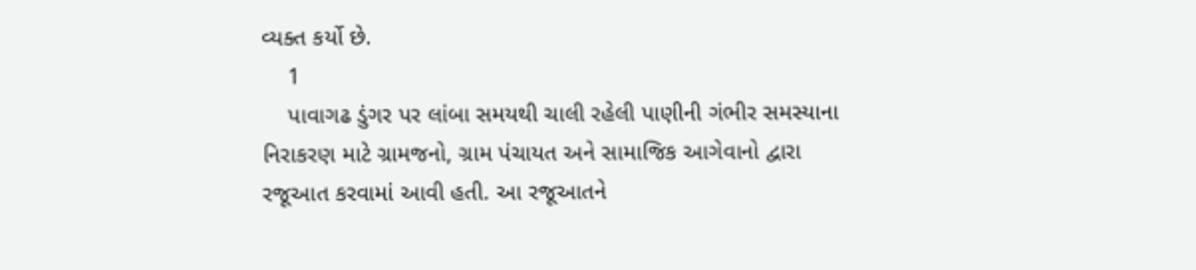વ્યક્ત કર્યો છે.
    1
    પાવાગઢ ડુંગર પર લાંબા સમયથી ચાલી રહેલી પાણીની ગંભીર સમસ્યાના નિરાકરણ માટે ગ્રામજનો, ગ્રામ પંચાયત અને સામાજિક આગેવાનો દ્વારા રજૂઆત કરવામાં આવી હતી. આ રજૂઆતને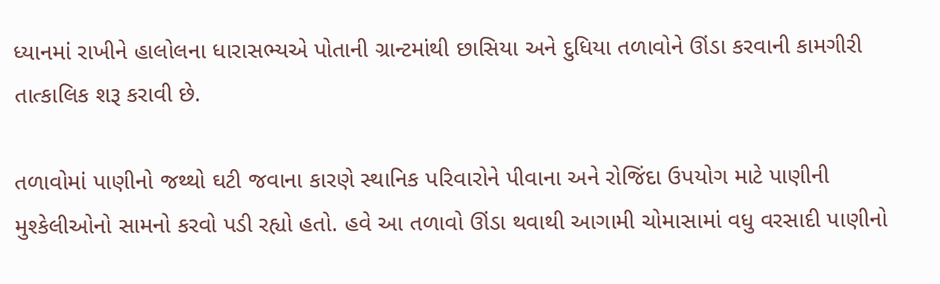ધ્યાનમાં રાખીને હાલોલના ધારાસભ્યએ પોતાની ગ્રાન્ટમાંથી છાસિયા અને દુધિયા તળાવોને ઊંડા કરવાની કામગીરી તાત્કાલિક શરૂ કરાવી છે.

તળાવોમાં પાણીનો જથ્થો ઘટી જવાના કારણે સ્થાનિક પરિવારોને પીવાના અને રોજિંદા ઉપયોગ માટે પાણીની મુશ્કેલીઓનો સામનો કરવો પડી રહ્યો હતો. હવે આ તળાવો ઊંડા થવાથી આગામી ચોમાસામાં વધુ વરસાદી પાણીનો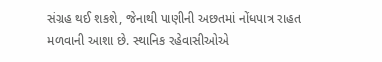સંગ્રહ થઈ શકશે, જેનાથી પાણીની અછતમાં નોંધપાત્ર રાહત મળવાની આશા છે. સ્થાનિક રહેવાસીઓએ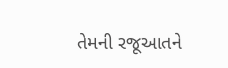તેમની રજૂઆતને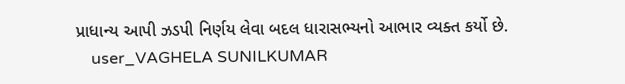પ્રાધાન્ય આપી ઝડપી નિર્ણય લેવા બદલ ધારાસભ્યનો આભાર વ્યક્ત કર્યો છે.
    user_VAGHELA SUNILKUMAR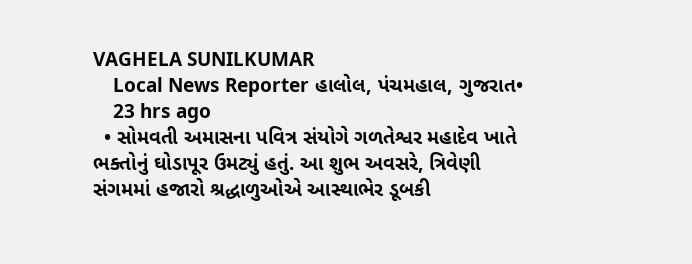VAGHELA SUNILKUMAR
    Local News Reporter હાલોલ, પંચમહાલ, ગુજરાત•
    23 hrs ago
  • સોમવતી અમાસના પવિત્ર સંયોગે ગળતેશ્વર મહાદેવ ખાતે ભક્તોનું ઘોડાપૂર ઉમટ્યું હતું. આ શુભ અવસરે, ત્રિવેણી સંગમમાં હજારો શ્રદ્ધાળુઓએ આસ્થાભેર ડૂબકી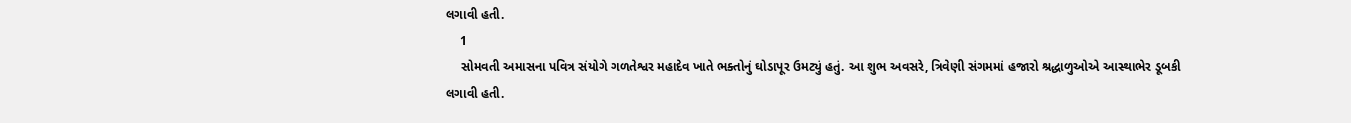લગાવી હતી.
    1
    સોમવતી અમાસના પવિત્ર સંયોગે ગળતેશ્વર મહાદેવ ખાતે ભક્તોનું ઘોડાપૂર ઉમટ્યું હતું. આ શુભ અવસરે, ત્રિવેણી સંગમમાં હજારો શ્રદ્ધાળુઓએ આસ્થાભેર ડૂબકી લગાવી હતી.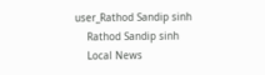user_Rathod Sandip sinh
    Rathod Sandip sinh
    Local News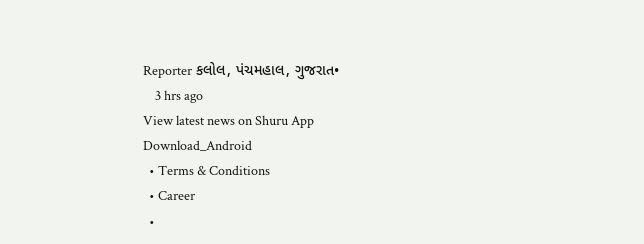Reporter કલોલ, પંચમહાલ, ગુજરાત•
    3 hrs ago
View latest news on Shuru App
Download_Android
  • Terms & Conditions
  • Career
  •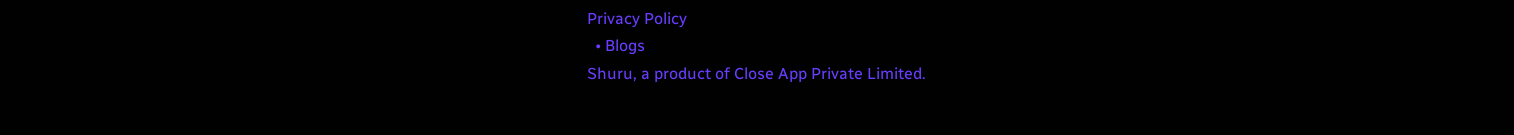Privacy Policy
  • Blogs
Shuru, a product of Close App Private Limited.